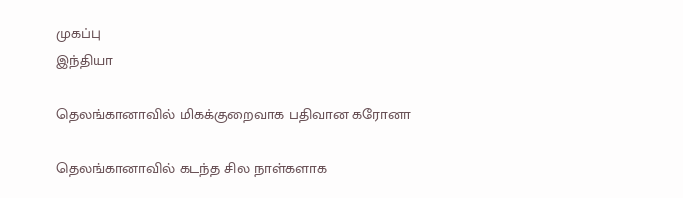முகப்பு
இந்தியா

தெலங்கானாவில் மிகக்குறைவாக பதிவான கரோனா

தெலங்கானாவில் கடந்த சில நாள்களாக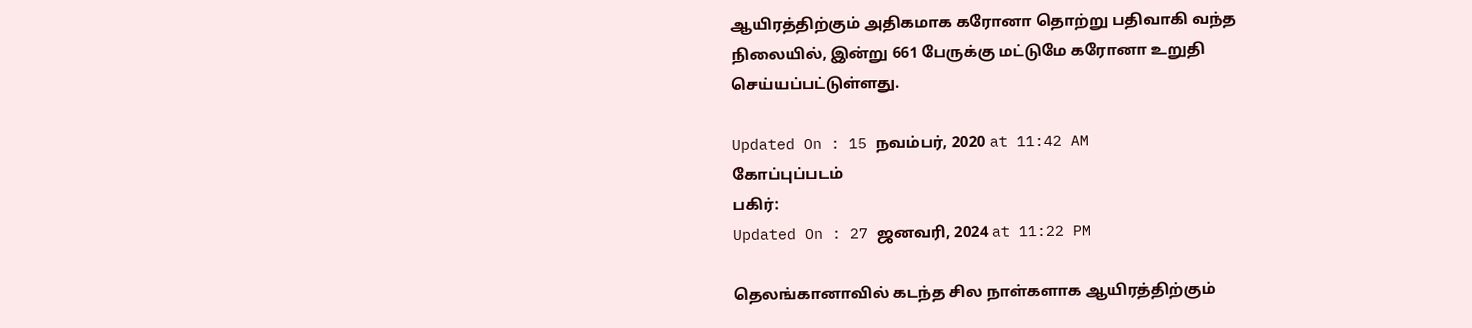ஆயிரத்திற்கும் அதிகமாக கரோனா தொற்று பதிவாகி வந்த நிலையில், இன்று 661 பேருக்கு மட்டுமே கரோனா உறுதி செய்யப்பட்டுள்ளது.

Updated On : 15 நவம்பர், 2020 at 11:42 AM
கோப்புப்படம்
பகிர்:
Updated On : 27 ஜனவரி, 2024 at 11:22 PM

தெலங்கானாவில் கடந்த சில நாள்களாக ஆயிரத்திற்கும்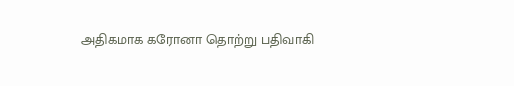அதிகமாக கரோனா தொற்று பதிவாகி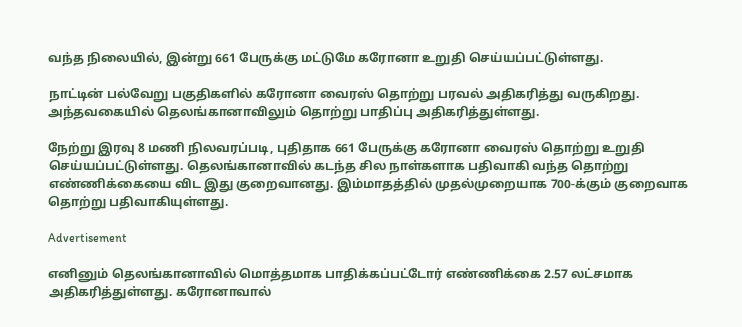வந்த நிலையில், இன்று 661 பேருக்கு மட்டுமே கரோனா உறுதி செய்யப்பட்டுள்ளது.

நாட்டின் பல்வேறு பகுதிகளில் கரோனா வைரஸ் தொற்று பரவல் அதிகரித்து வருகிறது. அந்தவகையில் தெலங்கானாவிலும் தொற்று பாதிப்பு அதிகரித்துள்ளது.

நேற்று இரவு 8 மணி நிலவரப்படி, புதிதாக 661 பேருக்கு கரோனா வைரஸ் தொற்று உறுதி செய்யப்பட்டுள்ளது. தெலங்கானாவில் கடந்த சில நாள்களாக பதிவாகி வந்த தொற்று எண்ணிக்கையை விட இது குறைவானது. இம்மாதத்தில் முதல்முறையாக 700-க்கும் குறைவாக தொற்று பதிவாகியுள்ளது.

Advertisement

எனினும் தெலங்கானாவில் மொத்தமாக பாதிக்கப்பட்டோர் எண்ணிக்கை 2.57 லட்சமாக அதிகரித்துள்ளது. கரோனாவால்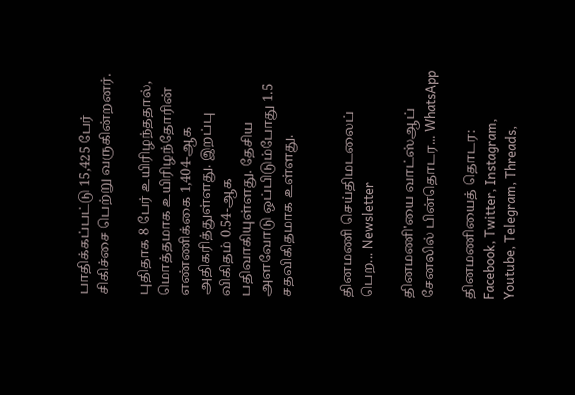பாதிக்கப்பட்டு 15,425 பேர் சிகிச்சை பெற்று வருகின்றனர்.

புதிதாக 8 பேர் உயிரிழந்ததால், மொத்தமாக உயிரிழந்தோரின் எண்ணிக்கை 1,404-ஆக அதிகரித்துள்ளது. இறப்பு விகிதம் 0.54-ஆக பதிவாகியுள்ளது. தேசிய அளவோடு ஒப்பிடும்போது 1.5 சதவிகிதமாக உள்ளது.


தினமணி செய்திமடலைப் பெற... Newsletter

தினமணி'யை வாட்ஸ்ஆப் சேனலில் பின்தொடர... WhatsApp

தினமணியைத் தொடர: Facebook, Twitter, Instagram, Youtube, Telegram, Threads,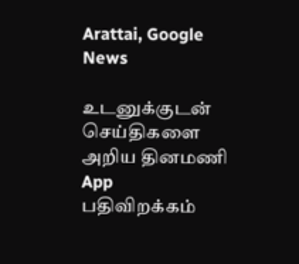Arattai, Google News

உடனுக்குடன் செய்திகளை அறிய தினமணி App பதிவிறக்கம்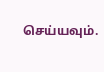செய்யவும்.